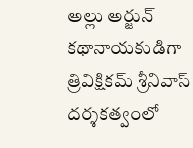అల్లు అర్జున్ కథానాయకుడిగా త్రివిక్షికమ్ శ్రీనివాస్ దర్శకత్వంలో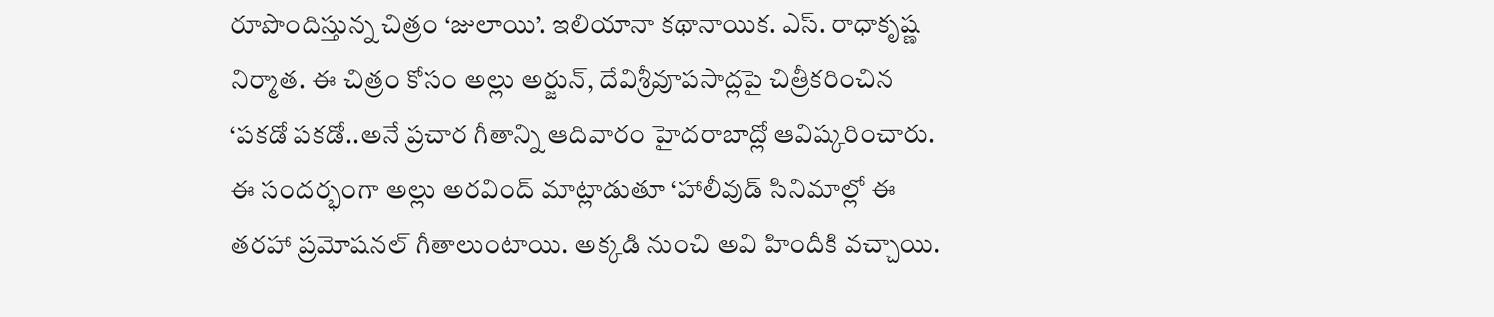రూపొందిస్తున్న చిత్రం ‘జులాయి’. ఇలియానా కథానాయిక. ఎస్. రాధాకృష్ణ నిర్మాత. ఈ చిత్రం కోసం అల్లు అర్జున్, దేవిశ్రీవూపసాద్లపై చిత్రీకరించిన ‘పకడో పకడో..అనే ప్రచార గీతాన్ని ఆదివారం హైదరాబాద్లో ఆవిష్కరించారు. ఈ సందర్భంగా అల్లు అరవింద్ మాట్లాడుతూ ‘హాలీవుడ్ సినిమాల్లో ఈ తరహా ప్రమోషనల్ గీతాలుంటాయి. అక్కడి నుంచి అవి హిందీకి వచ్చాయి.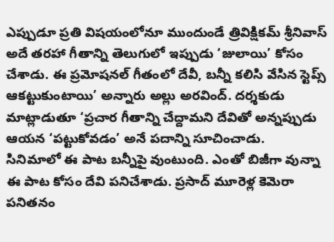ఎప్పుడూ ప్రతి విషయంలోనూ ముందుండే త్రివిక్షికమ్ శ్రీనివాస్ అదే తరహా గీతాన్ని తెలుగులో ఇప్పుడు ‘జులాయి’ కోసం చేశాడు. ఈ ప్రమోషనల్ గీతంలో దేవీ, బన్నీ కలిసి వేసిన స్టెప్స్ ఆకట్టుకుంటాయి’ అన్నారు అల్లు అరవింద్. దర్శకుడు మాట్లాడుతూ ‘ప్రచార గీతాన్ని చేద్దామని దేవితో అన్నప్పుడు ఆయన ‘పట్టుకోవడం’ అనే పదాన్ని సూచించాడు.
సినిమాలో ఈ పాట బన్నీపై వుంటుంది. ఎంతో బిజీగా వున్నా ఈ పాట కోసం దేవి పనిచేశాడు. ప్రసాద్ మూరెళ్ల కెమెరా పనితనం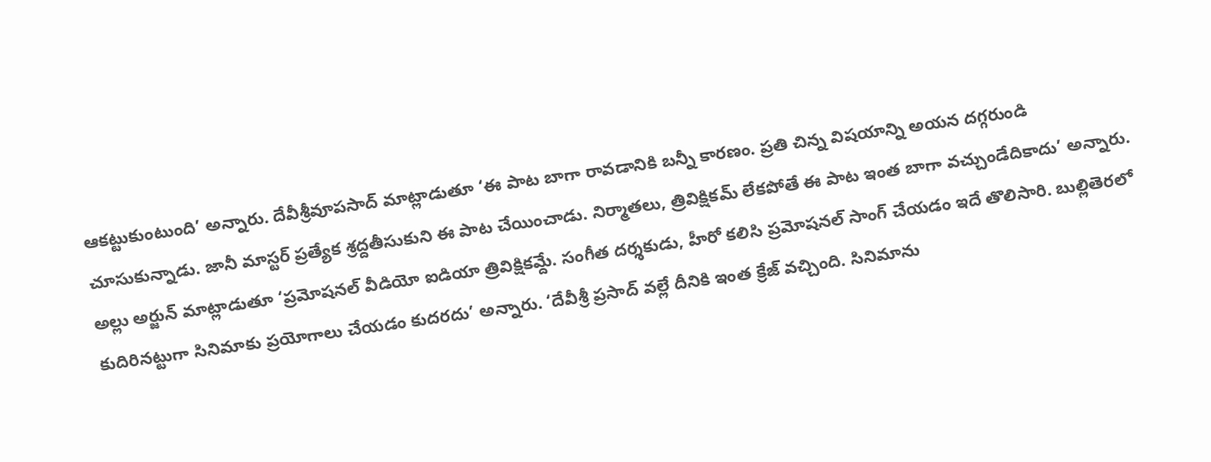ఆకట్టుకుంటుంది’ అన్నారు. దేవీశ్రీవూపసాద్ మాట్లాడుతూ ‘ఈ పాట బాగా రావడానికి బన్నీ కారణం. ప్రతి చిన్న విషయాన్ని అయన దగ్గరుండి చూసుకున్నాడు. జానీ మాస్టర్ ప్రత్యేక శ్రద్దతీసుకుని ఈ పాట చేయించాడు. నిర్మాతలు, త్రివిక్షికమ్ లేకపోతే ఈ పాట ఇంత బాగా వచ్చుండేదికాదు’ అన్నారు. అల్లు అర్జున్ మాట్లాడుతూ ‘ప్రమోషనల్ వీడియో ఐడియా త్రివిక్షికమ్దే. సంగీత దర్శకుడు, హీరో కలిసి ప్రమోషనల్ సాంగ్ చేయడం ఇదే తొలిసారి. బుల్లితెరలో కుదిరినట్టుగా సినిమాకు ప్రయోగాలు చేయడం కుదరదు’ అన్నారు. ‘దేవీశ్రీ ప్రసాద్ వల్లే దీనికి ఇంత క్రేజ్ వచ్చింది. సినిమాను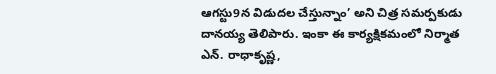ఆగస్టు9న విడుదల చేస్తున్నాం’ అని చిత్ర సమర్పకుడు దానయ్య తెలిపారు. ఇంకా ఈ కార్యక్షికమంలో నిర్మాత ఎన్. రాధాకృష్ణ,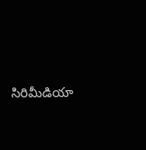సిరిమీడియా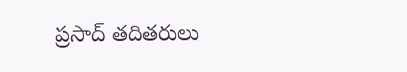ప్రసాద్ తదితరులు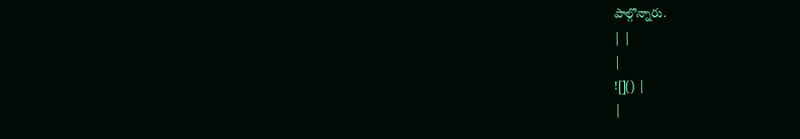పాల్గొన్నారు.
| |
|
![]() |
|